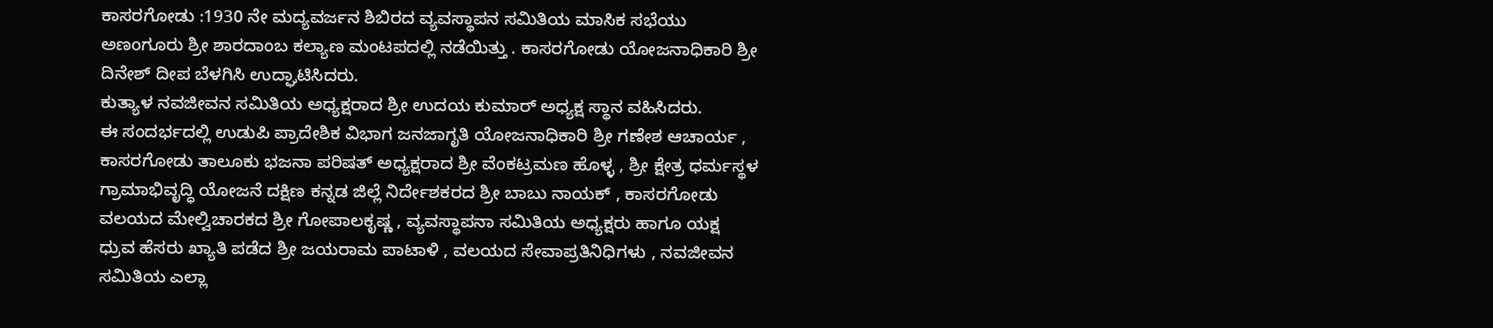ಕಾಸರಗೋಡು :1930 ನೇ ಮದ್ಯವರ್ಜನ ಶಿಬಿರದ ವ್ಯವಸ್ಥಾಪನ ಸಮಿತಿಯ ಮಾಸಿಕ ಸಭೆಯು ಅಣoಗೂರು ಶ್ರೀ ಶಾರದಾಂಬ ಕಲ್ಯಾಣ ಮಂಟಪದಲ್ಲಿ ನಡೆಯಿತ್ತು . ಕಾಸರಗೋಡು ಯೋಜನಾಧಿಕಾರಿ ಶ್ರೀ ದಿನೇಶ್ ದೀಪ ಬೆಳಗಿಸಿ ಉದ್ಘಾಟಿಸಿದರು.
ಕುತ್ಯಾಳ ನವಜೀವನ ಸಮಿತಿಯ ಅಧ್ಯಕ್ಷರಾದ ಶ್ರೀ ಉದಯ ಕುಮಾರ್ ಅಧ್ಯಕ್ಷ ಸ್ಥಾನ ವಹಿಸಿದರು.
ಈ ಸಂದರ್ಭದಲ್ಲಿ ಉಡುಪಿ ಪ್ರಾದೇಶಿಕ ವಿಭಾಗ ಜನಜಾಗೃತಿ ಯೋಜನಾಧಿಕಾರಿ ಶ್ರೀ ಗಣೇಶ ಆಚಾರ್ಯ , ಕಾಸರಗೋಡು ತಾಲೂಕು ಭಜನಾ ಪರಿಷತ್ ಅಧ್ಯಕ್ಷರಾದ ಶ್ರೀ ವೆಂಕಟ್ರಮಣ ಹೊಳ್ಳ , ಶ್ರೀ ಕ್ಷೇತ್ರ ಧರ್ಮಸ್ಥಳ ಗ್ರಾಮಾಭಿವೃದ್ಧಿ ಯೋಜನೆ ದಕ್ಷಿಣ ಕನ್ನಡ ಜಿಲ್ಲೆ ನಿರ್ದೇಶಕರದ ಶ್ರೀ ಬಾಬು ನಾಯಕ್ , ಕಾಸರಗೋಡು ವಲಯದ ಮೇಲ್ವಿಚಾರಕದ ಶ್ರೀ ಗೋಪಾಲಕೃಷ್ಣ , ವ್ಯವಸ್ಥಾಪನಾ ಸಮಿತಿಯ ಅಧ್ಯಕ್ಷರು ಹಾಗೂ ಯಕ್ಷ ಧ್ರುವ ಹೆಸರು ಖ್ಯಾತಿ ಪಡೆದ ಶ್ರೀ ಜಯರಾಮ ಪಾಟಾಳಿ , ವಲಯದ ಸೇವಾಪ್ರತಿನಿಧಿಗಳು , ನವಜೀವನ ಸಮಿತಿಯ ಎಲ್ಲಾ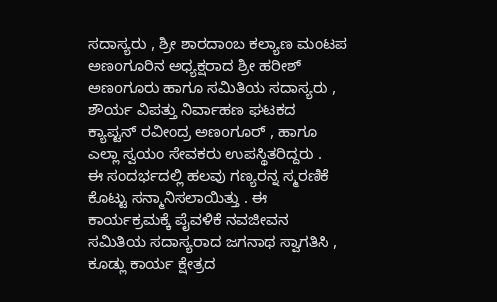ಸದಾಸ್ಯರು , ಶ್ರೀ ಶಾರದಾಂಬ ಕಲ್ಯಾಣ ಮಂಟಪ ಅಣoಗೂರಿನ ಅಧ್ಯಕ್ಷರಾದ ಶ್ರೀ ಹರೀಶ್ ಅಣoಗೂರು ಹಾಗೂ ಸಮಿತಿಯ ಸದಾಸ್ಯರು , ಶೌರ್ಯ ವಿಪತ್ತು ನಿರ್ವಾಹಣ ಘಟಕದ ಕ್ಯಾಪ್ಟನ್ ರವೀಂದ್ರ ಅಣoಗೂರ್ , ಹಾಗೂ ಎಲ್ಲಾ ಸ್ವಯಂ ಸೇವಕರು ಉಪಸ್ಥಿತರಿದ್ದರು .
ಈ ಸಂದರ್ಭದಲ್ಲಿ ಹಲವು ಗಣ್ಯರನ್ನ ಸ್ಮರಣಿಕೆ ಕೊಟ್ಟು ಸನ್ಮಾನಿಸಲಾಯಿತ್ತು . ಈ ಕಾರ್ಯಕ್ರಮಕ್ಕೆ ಪೈವಳಿಕೆ ನವಜೀವನ ಸಮಿತಿಯ ಸದಾಸ್ಯರಾದ ಜಗನಾಥ ಸ್ವಾಗತಿಸಿ , ಕೂಡ್ಲು ಕಾರ್ಯ ಕ್ಷೇತ್ರದ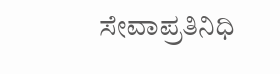ಸೇವಾಪ್ರತಿನಿಧಿ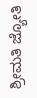ಶ್ರೀಮತಿ ಜ್ಯೋತಿ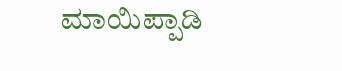ಮಾಯಿಪ್ಪಾಡಿ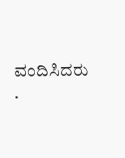ವಂದಿಸಿದರು .